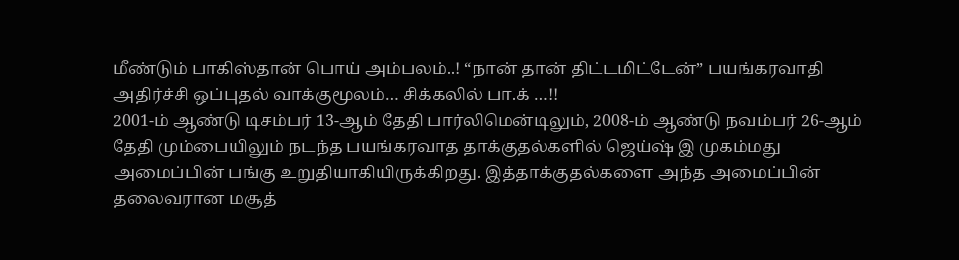மீண்டும் பாகிஸ்தான் பொய் அம்பலம்..! “நான் தான் திட்டமிட்டேன்” பயங்கரவாதி அதிர்ச்சி ஒப்புதல் வாக்குமூலம்… சிக்கலில் பா.க் …!!
2001-ம் ஆண்டு டிசம்பர் 13-ஆம் தேதி பார்லிமென்டிலும், 2008-ம் ஆண்டு நவம்பர் 26-ஆம் தேதி மும்பையிலும் நடந்த பயங்கரவாத தாக்குதல்களில் ஜெய்ஷ் இ முகம்மது அமைப்பின் பங்கு உறுதியாகியிருக்கிறது. இத்தாக்குதல்களை அந்த அமைப்பின் தலைவரான மசூத்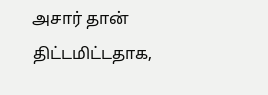அசார் தான் திட்டமிட்டதாக,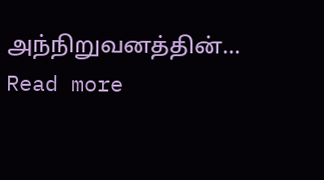அந்நிறுவனத்தின்…
Read more